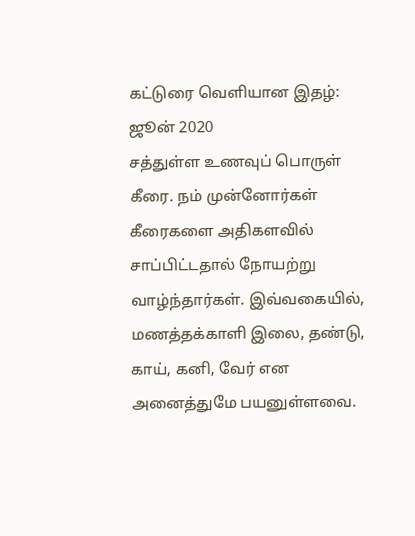கட்டுரை வெளியான இதழ்: ஜூன் 2020
சத்துள்ள உணவுப் பொருள் கீரை. நம் முன்னோர்கள் கீரைகளை அதிகளவில் சாப்பிட்டதால் நோயற்று வாழ்ந்தார்கள். இவ்வகையில், மணத்தக்காளி இலை, தண்டு, காய், கனி, வேர் என அனைத்துமே பயனுள்ளவை.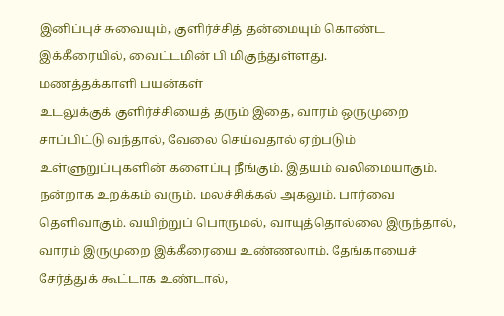இனிப்புச் சுவையும், குளிர்ச்சித் தன்மையும் கொண்ட இக்கீரையில், வைட்டமின் பி மிகுந்துள்ளது.
மணத்தக்காளி பயன்கள்
உடலுக்குக் குளிர்ச்சியைத் தரும் இதை, வாரம் ஒருமுறை சாப்பிட்டு வந்தால், வேலை செய்வதால் ஏற்படும் உள்ளுறுப்புகளின் களைப்பு நீங்கும். இதயம் வலிமையாகும். நன்றாக உறக்கம் வரும். மலச்சிக்கல் அகலும். பார்வை தெளிவாகும். வயிற்றுப் பொருமல், வாயுத்தொல்லை இருந்தால், வாரம் இருமுறை இக்கீரையை உண்ணலாம். தேங்காயைச் சேர்த்துக் கூட்டாக உண்டால்,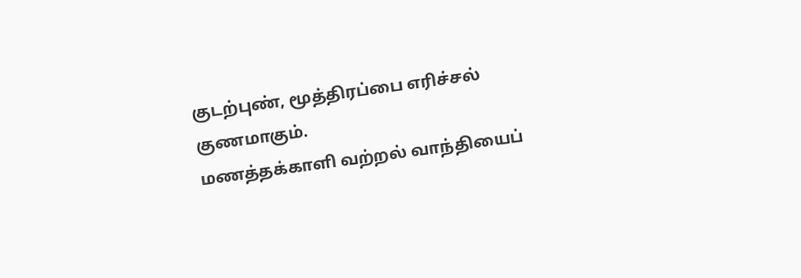குடற்புண், மூத்திரப்பை எரிச்சல் குணமாகும்.
மணத்தக்காளி வற்றல் வாந்தியைப்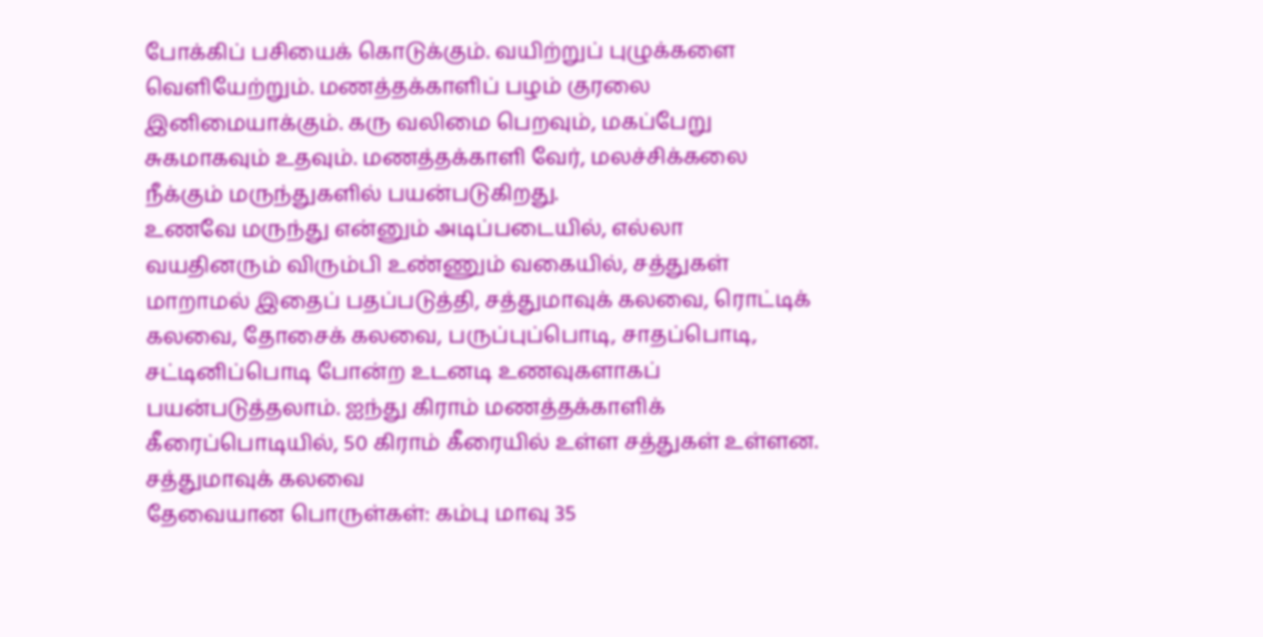போக்கிப் பசியைக் கொடுக்கும். வயிற்றுப் புழுக்களை வெளியேற்றும். மணத்தக்காளிப் பழம் குரலை இனிமையாக்கும். கரு வலிமை பெறவும், மகப்பேறு சுகமாகவும் உதவும். மணத்தக்காளி வேர், மலச்சிக்கலை நீக்கும் மருந்துகளில் பயன்படுகிறது.
உணவே மருந்து என்னும் அடிப்படையில், எல்லா வயதினரும் விரும்பி உண்ணும் வகையில், சத்துகள் மாறாமல் இதைப் பதப்படுத்தி, சத்துமாவுக் கலவை, ரொட்டிக் கலவை, தோசைக் கலவை, பருப்புப்பொடி, சாதப்பொடி, சட்டினிப்பொடி போன்ற உடனடி உணவுகளாகப் பயன்படுத்தலாம். ஐந்து கிராம் மணத்தக்காளிக் கீரைப்பொடியில், 50 கிராம் கீரையில் உள்ள சத்துகள் உள்ளன.
சத்துமாவுக் கலவை
தேவையான பொருள்கள்: கம்பு மாவு 35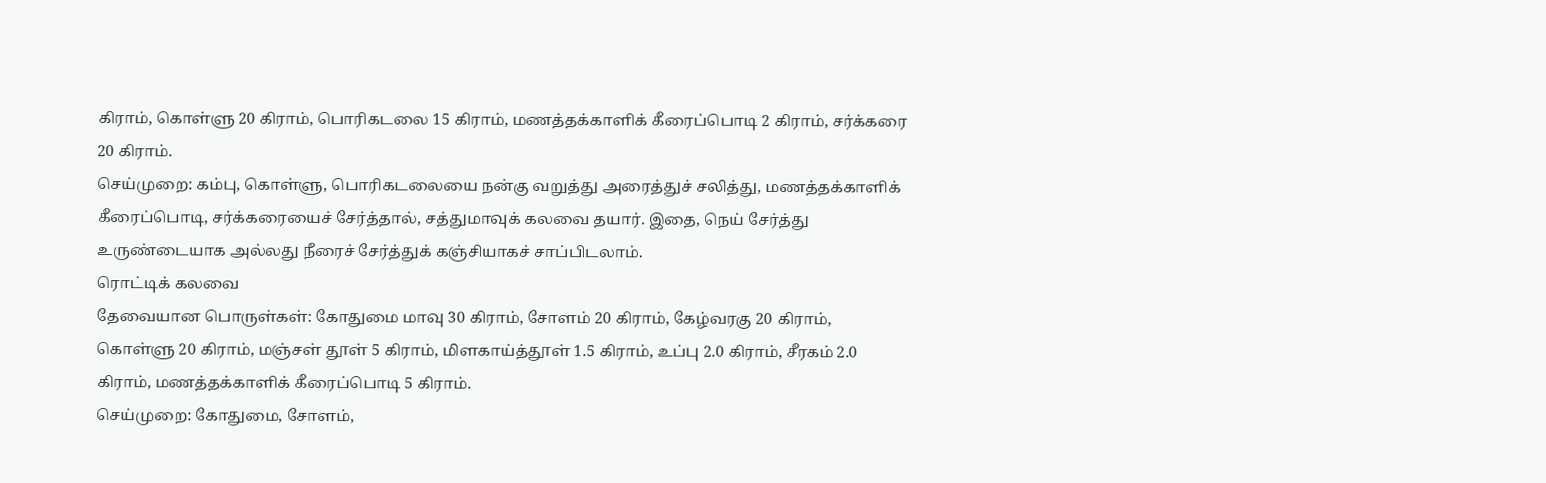கிராம், கொள்ளு 20 கிராம், பொரிகடலை 15 கிராம், மணத்தக்காளிக் கீரைப்பொடி 2 கிராம், சர்க்கரை 20 கிராம்.
செய்முறை: கம்பு, கொள்ளு, பொரிகடலையை நன்கு வறுத்து அரைத்துச் சலித்து, மணத்தக்காளிக் கீரைப்பொடி, சர்க்கரையைச் சேர்த்தால், சத்துமாவுக் கலவை தயார். இதை, நெய் சேர்த்து உருண்டையாக அல்லது நீரைச் சேர்த்துக் கஞ்சியாகச் சாப்பிடலாம்.
ரொட்டிக் கலவை
தேவையான பொருள்கள்: கோதுமை மாவு 30 கிராம், சோளம் 20 கிராம், கேழ்வரகு 20 கிராம், கொள்ளு 20 கிராம், மஞ்சள் தூள் 5 கிராம், மிளகாய்த்தூள் 1.5 கிராம், உப்பு 2.0 கிராம், சீரகம் 2.0 கிராம், மணத்தக்காளிக் கீரைப்பொடி 5 கிராம்.
செய்முறை: கோதுமை, சோளம்,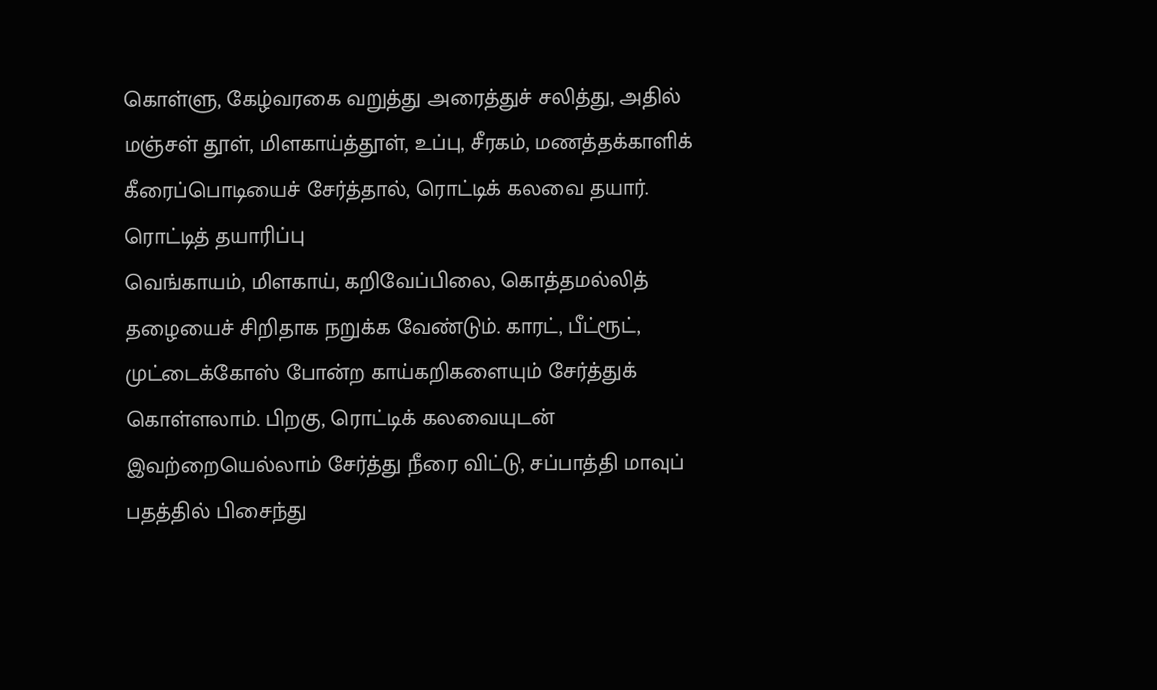கொள்ளு, கேழ்வரகை வறுத்து அரைத்துச் சலித்து, அதில் மஞ்சள் தூள், மிளகாய்த்தூள், உப்பு, சீரகம், மணத்தக்காளிக் கீரைப்பொடியைச் சேர்த்தால், ரொட்டிக் கலவை தயார்.
ரொட்டித் தயாரிப்பு
வெங்காயம், மிளகாய், கறிவேப்பிலை, கொத்தமல்லித் தழையைச் சிறிதாக நறுக்க வேண்டும். காரட், பீட்ரூட், முட்டைக்கோஸ் போன்ற காய்கறிகளையும் சேர்த்துக் கொள்ளலாம். பிறகு, ரொட்டிக் கலவையுடன் இவற்றையெல்லாம் சேர்த்து நீரை விட்டு, சப்பாத்தி மாவுப் பதத்தில் பிசைந்து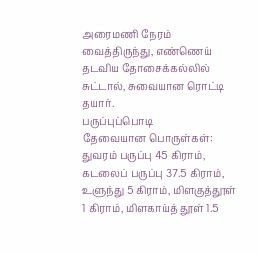அரைமணி நேரம் வைத்திருந்து, எண்ணெய் தடவிய தோசைக்கல்லில் சுட்டால், சுவையான ரொட்டி தயார்.
பருப்புப்பொடி
தேவையான பொருள்கள்: துவரம் பருப்பு 45 கிராம், கடலைப் பருப்பு 37.5 கிராம், உளுந்து 5 கிராம், மிளகுத்தூள் 1 கிராம், மிளகாய்த் தூள் 1.5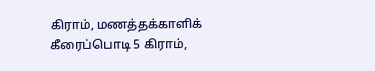கிராம், மணத்தக்காளிக் கீரைப்பொடி 5 கிராம்,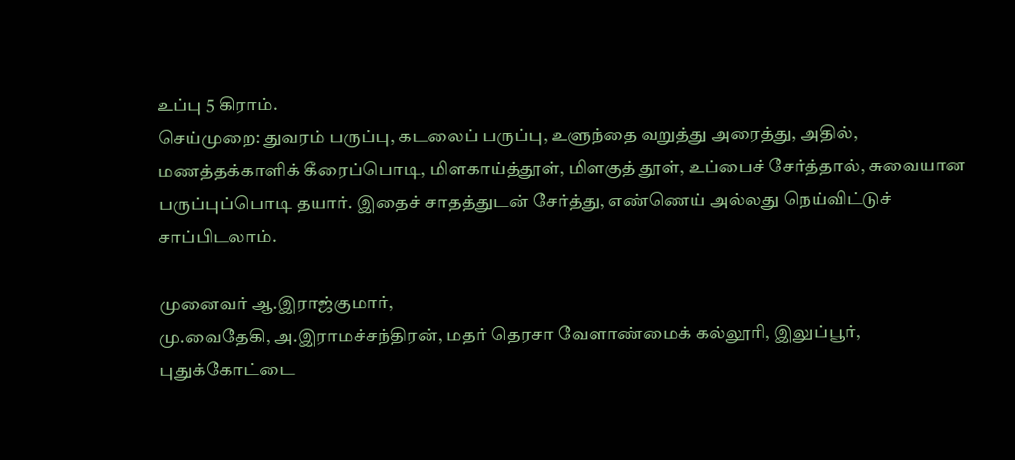உப்பு 5 கிராம்.
செய்முறை: துவரம் பருப்பு, கடலைப் பருப்பு, உளுந்தை வறுத்து அரைத்து, அதில், மணத்தக்காளிக் கீரைப்பொடி, மிளகாய்த்தூள், மிளகுத் தூள், உப்பைச் சேர்த்தால், சுவையான பருப்புப்பொடி தயார். இதைச் சாதத்துடன் சேர்த்து, எண்ணெய் அல்லது நெய்விட்டுச் சாப்பிடலாம்.

முனைவர் ஆ.இராஜ்குமார்,
மு.வைதேகி, அ.இராமச்சந்திரன், மதர் தெரசா வேளாண்மைக் கல்லூரி, இலுப்பூர், புதுக்கோட்டை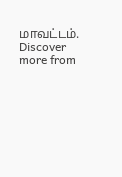மாவட்டம்.
Discover more from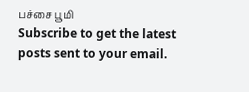பச்சை பூமி
Subscribe to get the latest posts sent to your email.